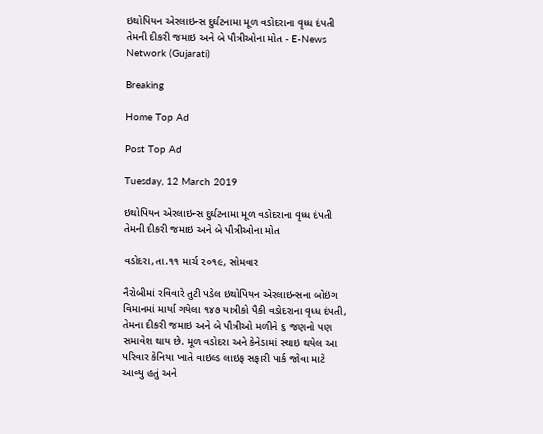ઇથોપિયન એરલાઇન્સ દુર્ઘટનામા મૂળ વડોદરાના વૃધ્ધ દંપતી તેમની દીકરી જમાઇ અને બે પૌત્રીઓના મોત - E-News Network (Gujarati)

Breaking

Home Top Ad

Post Top Ad

Tuesday, 12 March 2019

ઇથોપિયન એરલાઇન્સ દુર્ઘટનામા મૂળ વડોદરાના વૃધ્ધ દંપતી તેમની દીકરી જમાઇ અને બે પૌત્રીઓના મોત

વડોદરા,તા.૧૧ માર્ચ ૨૦૧૯, સોમવાર

નૈરોબીમાં રવિવારે તુટી પડેલ ઇથોપિયન એરલાઇન્સના બોઇંગ વિમાનમાં માર્યા ગયેલા ૧૪૭ યાત્રીકો પૈકી વડોદરાના વૃધ્ધ દંપતી, તેમના દીકરી જમાઇ અને બે પૌત્રીઓ મળીને ૬ જણનો પણ સમાવેશ થાય છે. મૂળ વડોદરા અને કેનેડામાં સ્થાઇ થયેલ આ પરિવાર કેનિયા ખાતે વાઇલ્ડ લાઇફ સફારી પાર્ક જોવા માટે આવ્યુ હતું અને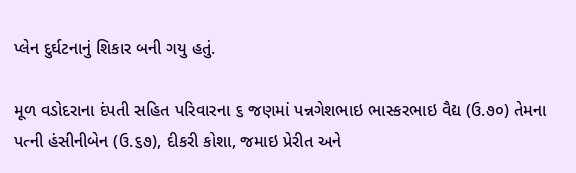પ્લેન દુર્ઘટનાનું શિકાર બની ગયુ હતું.

મૂળ વડોદરાના દંપતી સહિત પરિવારના ૬ જણમાં પન્નગેશભાઇ ભાસ્કરભાઇ વૈદ્ય (ઉ.૭૦) તેમના પત્ની હંસીનીબેન (ઉ.૬૭), દીકરી કોશા, જમાઇ પ્રેરીત અને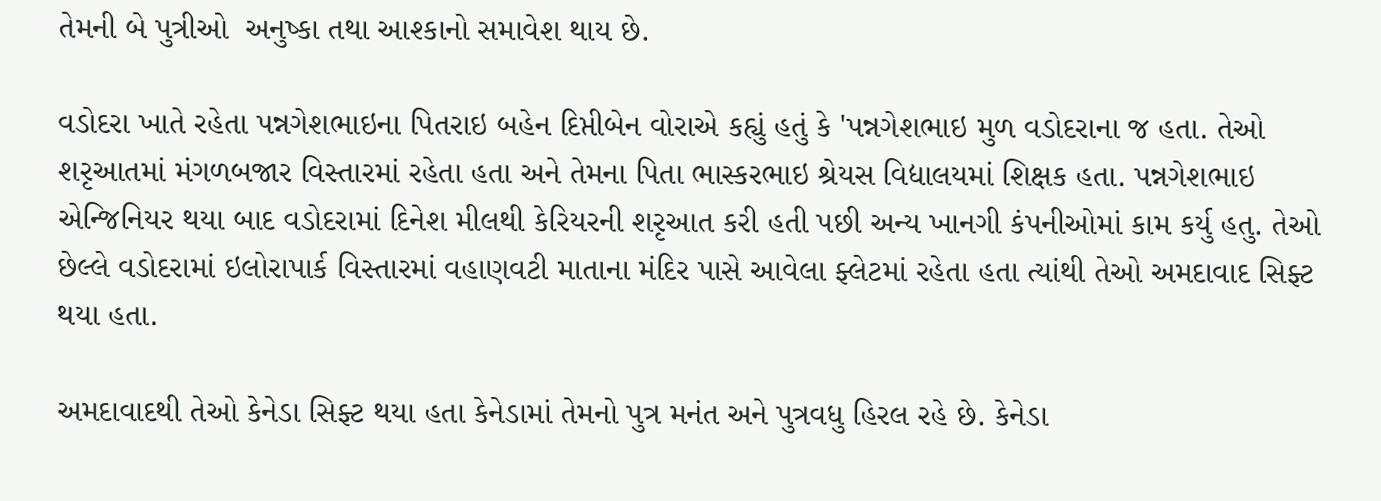તેમની બે પુત્રીઓ  અનુષ્કા તથા આશ્કાનો સમાવેશ થાય છે.

વડોદરા ખાતે રહેતા પન્નગેશભાઇના પિતરાઇ બહેન દિપ્તીબેન વોરાએ કહ્યું હતું કે 'પન્નગેશભાઇ મુળ વડોદરાના જ હતા. તેઓ શરૃઆતમાં મંગળબજાર વિસ્તારમાં રહેતા હતા અને તેમના પિતા ભાસ્કરભાઇ શ્રેયસ વિદ્યાલયમાં શિક્ષક હતા. પન્નગેશભાઇ એન્જિનિયર થયા બાદ વડોદરામાં દિનેશ મીલથી કેરિયરની શરૃઆત કરી હતી પછી અન્ય ખાનગી કંપનીઓમાં કામ કર્યુ હતુ. તેઓ છેલ્લે વડોદરામાં ઇલોરાપાર્ક વિસ્તારમાં વહાણવટી માતાના મંદિર પાસે આવેલા ફ્લેટમાં રહેતા હતા ત્યાંથી તેઓ અમદાવાદ સિફ્ટ થયા હતા.

અમદાવાદથી તેઓ કેનેડા સિફ્ટ થયા હતા કેનેડામાં તેમનો પુત્ર મનંત અને પુત્રવધુ હિરલ રહે છે. કેનેડા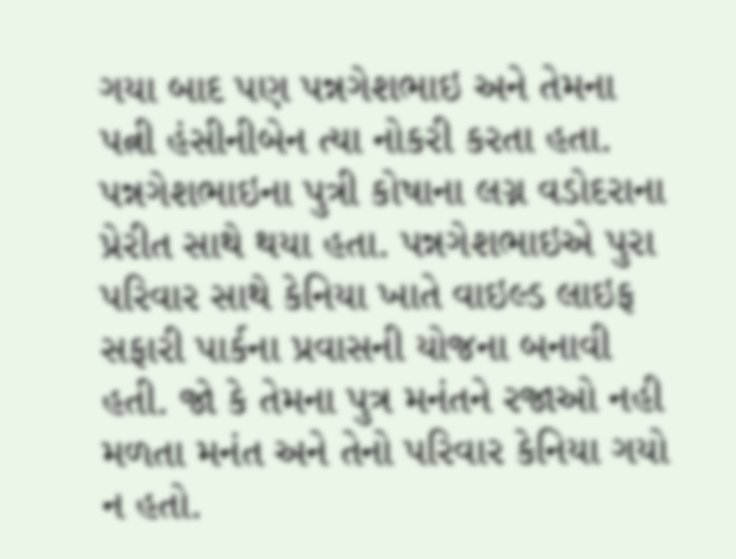ગયા બાદ પણ પન્નગેશભાઇ અને તેમના પત્ની હંસીનીબેન ત્યા નોકરી કરતા હતા. પન્નગેશભાઇના પુત્રી કોષાના લગ્ન વડોદરાના પ્રેરીત સાથે થયા હતા. પન્નગેશભાઇએ પુરા પરિવાર સાથે કેનિયા ખાતે વાઇલ્ડ લાઇફ સફારી પાર્કના પ્રવાસની યોજના બનાવી હતી. જો કે તેમના પુત્ર મનંતને રજાઓ નહી મળતા મનંત અને તેનો પરિવાર કેનિયા ગયો ન હતો.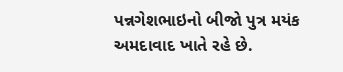પન્નગેશભાઇનો બીજો પુત્ર મયંક અમદાવાદ ખાતે રહે છે.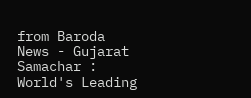from Baroda News - Gujarat Samachar : World's Leading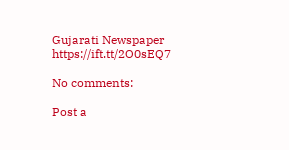Gujarati Newspaper https://ift.tt/2O0sEQ7

No comments:

Post a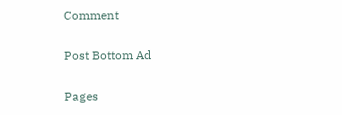Comment

Post Bottom Ad

Pages